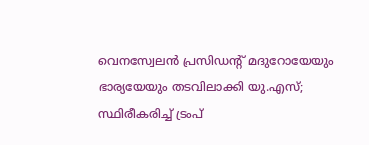വെനസ്വേലൻ പ്രസിഡന്റ് മദുറോയേയും ഭാര്യയേയും തടവിലാക്കി യു.എസ്; സ്ഥിരീകരിച്ച് ട്രംപ്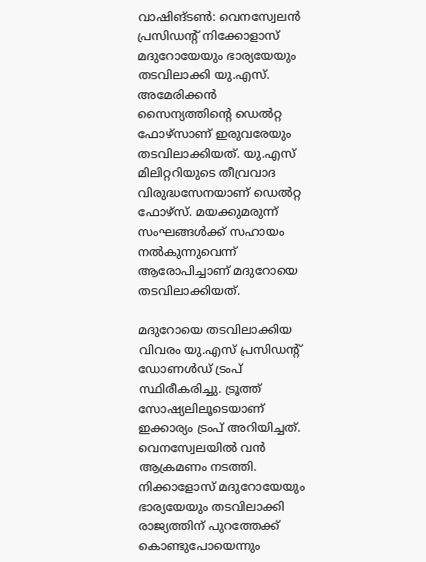വാഷിങ്ടൺ: വെനസ്വേലൻ പ്രസിഡന്റ് നിക്കോളാസ് മദുറോയേയും ഭാര്യയേയും തടവിലാക്കി യു.എസ്. അമേരിക്കൻ സൈന്യത്തിന്റെ ഡെൽറ്റ ഫോഴ്സാണ് ഇരുവരേയും തടവിലാക്കിയത്. യു.എസ് മിലിറ്ററിയുടെ തീവ്രവാദ വിരുദ്ധസേനയാണ് ഡെൽറ്റ ഫോഴ്സ്. മയക്കുമരുന്ന് സംഘങ്ങൾക്ക് സഹായം നൽകുന്നുവെന്ന് ആരോപിച്ചാണ് മദുറോയെ തടവിലാക്കിയത്.

മദുറോയെ തടവിലാക്കിയ വിവരം യു.എസ് പ്രസിഡന്റ് ഡോണൾഡ് ട്രംപ് സ്ഥിരീകരിച്ചു. ട്രൂത്ത് സോഷ്യലിലൂടെയാണ് ഇക്കാര്യം ട്രംപ് അറിയിച്ചത്. വെനസ്വേലയിൽ വൻ ആക്രമണം നടത്തി. നിക്കാളോസ് മദുറോയേയും ഭാര്യയേയും തടവിലാക്കി രാജ്യത്തിന് പുറത്തേക്ക് കൊണ്ടുപോയെന്നും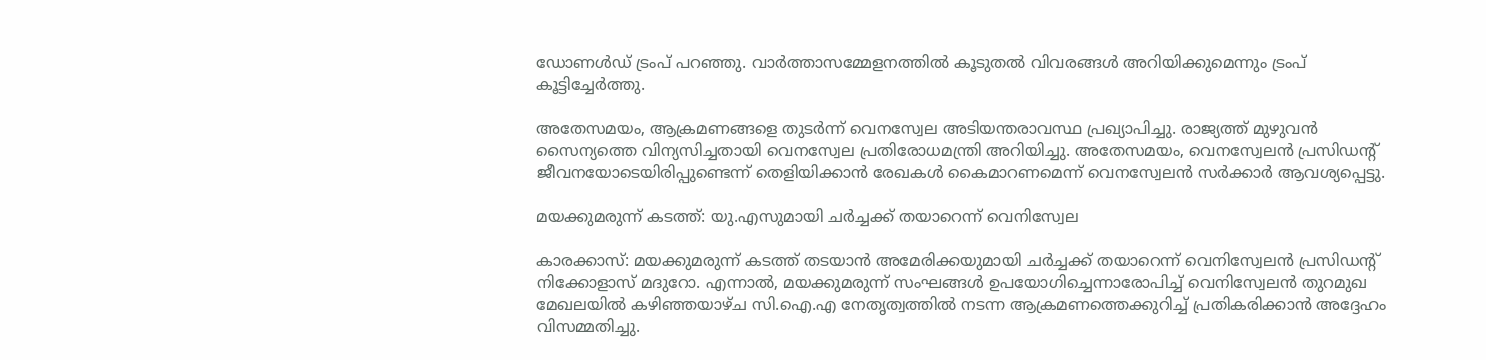ഡോണൾഡ് ട്രംപ് പറഞ്ഞു. വാർത്താസമ്മേളനത്തിൽ കൂടുതൽ വിവരങ്ങൾ അറിയിക്കുമെന്നും ട്രംപ് കൂട്ടിച്ചേർത്തു.

അതേസമയം, ആക്രമണങ്ങളെ തുടർന്ന് വെനസ്വേല അടിയന്തരാവസ്ഥ പ്രഖ്യാപിച്ചു. രാജ്യത്ത് മുഴുവൻ സൈന്യത്തെ വിന്യസിച്ചതായി വെനസ്വേല പ്രതിരോധമന്ത്രി അറിയിച്ചു. അതേസമയം, വെനസ്വേലൻ പ്രസിഡന്റ് ജീവനയോടെയിരിപ്പുണ്ടെന്ന് തെളിയിക്കാൻ രേഖകൾ കൈമാറണമെന്ന് വെനസ്വേലൻ സർക്കാർ ആവശ്യപ്പെട്ടു.

മയക്കുമരുന്ന് കടത്ത്: യു.എസുമായി ചർച്ചക്ക് തയാറെന്ന് വെനിസ്വേല

കാരക്കാസ്: മയക്കുമരുന്ന് കടത്ത് തടയാൻ അമേരിക്കയുമായി ചർച്ചക്ക് തയാറെന്ന് വെനിസ്വേലൻ പ്രസിഡന്‍റ് നിക്കോളാസ് മദുറോ. എന്നാൽ, മയക്കുമരുന്ന് സംഘങ്ങൾ ഉപയോഗിച്ചെന്നാരോപിച്ച് വെനിസ്വേലൻ തുറമുഖ മേഖലയിൽ കഴിഞ്ഞയാഴ്ച സി.ഐ.എ നേതൃത്വത്തിൽ നടന്ന ആക്രമണത്തെക്കുറിച്ച് പ്രതികരിക്കാൻ അദ്ദേഹം വിസമ്മതിച്ചു.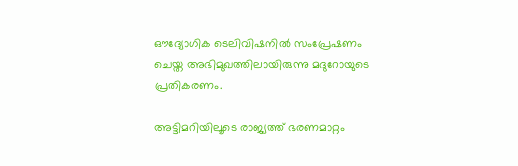ഔദ്യോഗിക ടെലിവിഷനിൽ സംപ്രേഷണം ചെയ്ത അഭിമുഖത്തിലായിരുന്നു മദുറോയുടെ പ്രതികരണം.

അട്ടിമറിയിലൂടെ രാജ്യത്ത് ഭരണമാറ്റം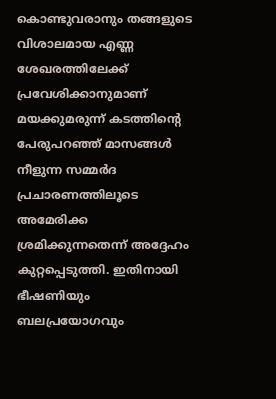കൊണ്ടുവരാനും തങ്ങളുടെ വിശാലമായ എണ്ണ ശേഖരത്തിലേക്ക് പ്രവേശിക്കാനുമാണ് മയക്കുമരുന്ന് കടത്തിന്‍റെ പേരുപറഞ്ഞ് മാസങ്ങൾ നീളുന്ന സമ്മർദ പ്രചാരണത്തിലൂടെ അമേരിക്ക ശ്രമിക്കുന്നതെന്ന് അദ്ദേഹം കുറ്റപ്പെടുത്തി. ഇതിനായി ഭീഷണിയും ബലപ്രയോഗവും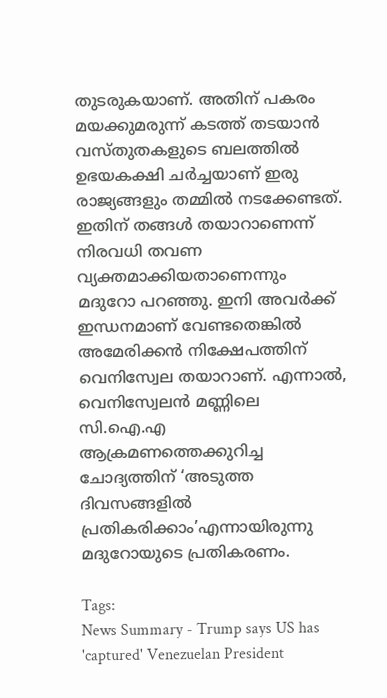തുടരുകയാണ്. അതിന് പകരം മയക്കുമരുന്ന് കടത്ത് തടയാൻ വസ്തുതകളുടെ ബലത്തിൽ ഉഭയകക്ഷി ചർച്ചയാണ് ഇരു രാജ്യങ്ങളും തമ്മിൽ നടക്കേണ്ടത്. ഇതിന് തങ്ങൾ തയാറാണെന്ന് നിരവധി തവണ വ്യക്തമാക്കിയതാണെന്നും മദുറോ പറഞ്ഞു. ഇനി അവർക്ക് ഇന്ധനമാണ് വേണ്ടതെങ്കിൽ അമേരിക്കൻ നിക്ഷേപത്തിന് വെനിസ്വേല തയാറാണ്. എന്നാൽ, വെനിസ്വേലൻ മണ്ണിലെ സി.ഐ.എ ആക്രമണത്തെക്കുറിച്ച ചോദ്യത്തിന് ‘അടുത്ത ദിവസങ്ങളിൽ പ്രതികരിക്കാം’എന്നായിരുന്നു മദുറോയുടെ പ്രതികരണം.

Tags:
News Summary - Trump says US has 'captured' Venezuelan President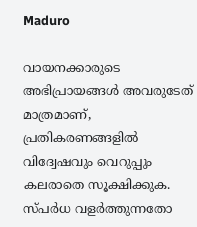Maduro

വായനക്കാരുടെ അഭിപ്രായങ്ങള്‍ അവരുടേത് മാത്രമാണ്, പ്രതികരണങ്ങളിൽ വിദ്വേഷവും വെറുപ്പും കലരാതെ സൂക്ഷിക്കുക. സ്പർധ വളർത്തുന്നതോ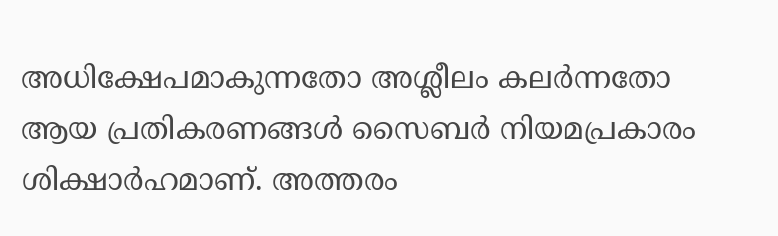അധിക്ഷേപമാകുന്നതോ അശ്ലീലം കലർന്നതോ ആയ പ്രതികരണങ്ങൾ സൈബർ നിയമപ്രകാരം ശിക്ഷാർഹമാണ്. അത്തരം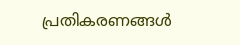പ്രതികരണങ്ങൾ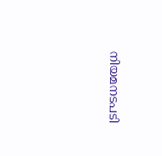നിയമനടപടി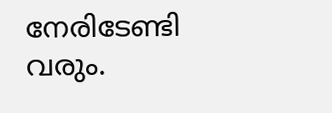നേരിടേണ്ടി വരും.